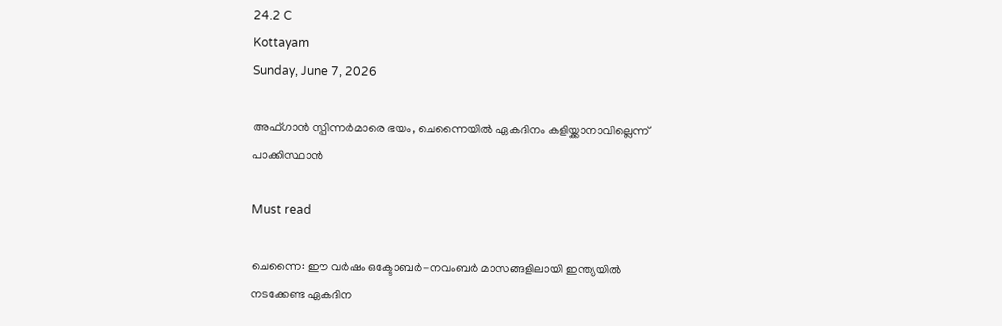24.2 C
Kottayam
Sunday, June 7, 2026

അഫ്ഗാൻ സ്പിന്നർമാരെ ഭയം, ചെന്നൈയിൽ ഏകദിനം കളിയ്ക്കാനാവില്ലെന്ന് പാക്കിസ്ഥാൻ

Must read

ചെന്നൈ: ഈ വര്‍ഷം ഒക്ടോബര്‍-നവംബര്‍ മാസങ്ങളിലായി ഇന്ത്യയില്‍ നടക്കേണ്ട ഏകദിന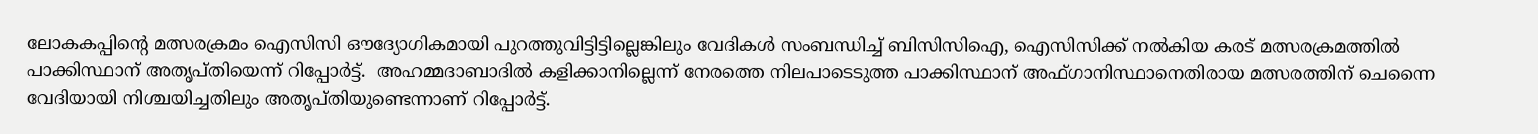ലോകകപ്പിന്‍റെ മത്സരക്രമം ഐസിസി ഔദ്യോഗികമായി പുറത്തുവിട്ടിട്ടില്ലെങ്കിലും വേദികള്‍ സംബന്ധിച്ച് ബിസിസിഐ, ഐസിസിക്ക് നല്‍കിയ കരട് മത്സരക്രമത്തില്‍ പാക്കിസ്ഥാന് അതൃപ്തിയെന്ന് റിപ്പോര്‍ട്ട്.  അഹമ്മദാബാദില്‍ കളിക്കാനില്ലെന്ന് നേരത്തെ നിലപാടെടുത്ത പാക്കിസ്ഥാന് അഫ്ഗാനിസ്ഥാനെതിരായ മത്സരത്തിന് ചെന്നൈ വേദിയായി നിശ്ചയിച്ചതിലും അതൃപ്തിയുണ്ടെന്നാണ് റിപ്പോര്‍ട്ട്.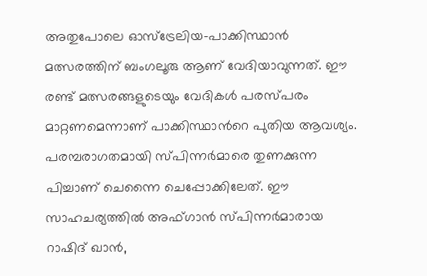അതുപോലെ ഓസ്ട്രേലിയ-പാക്കിസ്ഥാന്‍ മത്സരത്തിന് ബംഗലൂരു ആണ് വേദിയാവുന്നത്. ഈ രണ്ട് മത്സരങ്ങളുടെയും വേദികള്‍ പരസ്പരം മാറ്റണമെന്നാണ് പാക്കിസ്ഥാന്‍റെ പുതിയ ആവശ്യം. പരമ്പരാഗതമായി സ്പിന്നര്‍മാരെ തുണക്കുന്ന പിച്ചാണ് ചെന്നൈ ചെപ്പോക്കിലേത്. ഈ സാഹചര്യത്തില്‍ അഫ്ഗാന്‍ സ്പിന്നര്‍മാരായ റാഷിദ് ഖാന്‍,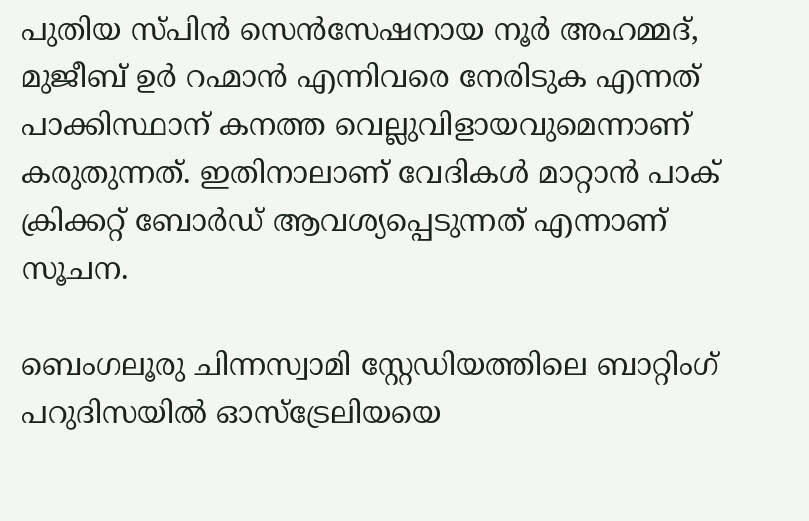പുതിയ സ്പിന്‍ സെന്‍സേഷനായ നൂര്‍ അഹമ്മദ്, മുജീബ് ഉര്‍ റഹ്മാന്‍ എന്നിവരെ നേരിടുക എന്നത് പാക്കിസ്ഥാന് കനത്ത വെല്ലുവിളായവുമെന്നാണ് കരുതുന്നത്. ഇതിനാലാണ് വേദികള്‍ മാറ്റാന്‍ പാക് ക്രിക്കറ്റ് ബോര്‍ഡ് ആവശ്യപ്പെടുന്നത് എന്നാണ് സൂചന.

ബെംഗലൂരു ചിന്നസ്വാമി സ്റ്റേഡിയത്തിലെ ബാറ്റിംഗ് പറുദിസയില്‍ ഓസ്ട്രേലിയയെ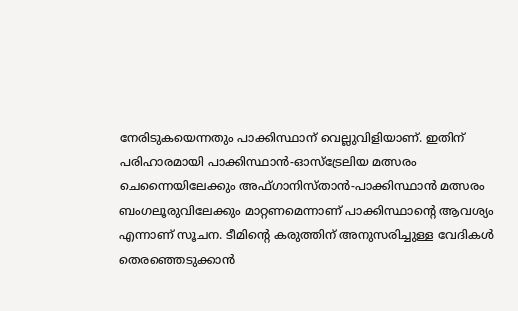നേരിടുകയെന്നതും പാക്കിസ്ഥാന് വെല്ലുവിളിയാണ്. ഇതിന് പരിഹാരമായി പാക്കിസ്ഥാന്‍-ഓസ്ട്രേലിയ മത്സരം ചെന്നൈയിലേക്കും അഫ്ഗാനിസ്താന്‍-പാക്കിസ്ഥാന്‍ മത്സരം ബംഗലൂരുവിലേക്കും മാറ്റണമെന്നാണ് പാക്കിസ്ഥാന്‍റെ ആവശ്യം എന്നാണ് സൂചന. ടീമിന്‍റെ കരുത്തിന് അനുസരിച്ചുള്ള വേദികള്‍ തെരഞ്ഞെടുക്കാന്‍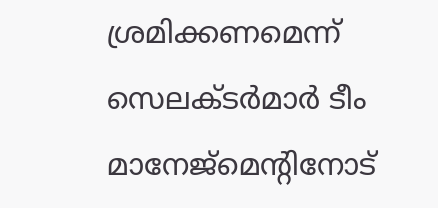ശ്രമിക്കണമെന്ന് സെലക്ടര്‍മാര്‍ ടീം മാനേജ്മെന്‍റിനോട്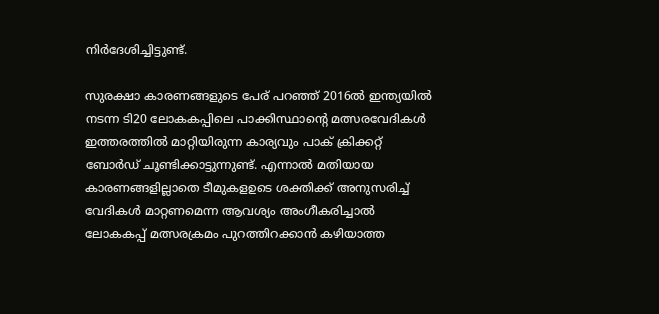നിര്‍ദേശിച്ചിട്ടുണ്ട്.

സുരക്ഷാ കാരണങ്ങളുടെ പേര് പറഞ്ഞ് 2016ല്‍ ഇന്ത്യയില്‍ നടന്ന ടി20 ലോകകപ്പിലെ പാക്കിസ്ഥാന്‍റെ മത്സരവേദികള്‍ ഇത്തരത്തില്‍ മാറ്റിയിരുന്ന കാര്യവും പാക് ക്രിക്കറ്റ് ബോര്‍ഡ് ചൂണ്ടിക്കാട്ടുന്നുണ്ട്. എന്നാല്‍ മതിയായ കാരണങ്ങളില്ലാതെ ടീമുകളഉടെ ശക്തിക്ക് അനുസരിച്ച് വേദികള്‍ മാറ്റണമെന്ന ആവശ്യം അംഗീകരിച്ചാല്‍ ലോകകപ്പ് മത്സരക്രമം പുറത്തിറക്കാന്‍ കഴിയാത്ത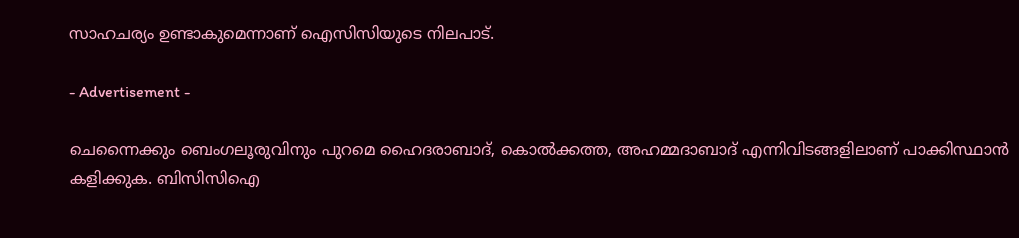സാഹചര്യം ഉണ്ടാകുമെന്നാണ് ഐസിസിയുടെ നിലപാട്.

- Advertisement -

ചെന്നൈക്കും ബെംഗലൂരുവിനും പുറമെ ഹൈദരാബാദ്, കൊല്‍ക്കത്ത, അഹമ്മദാബാദ് എന്നിവിടങ്ങളിലാണ് പാക്കിസ്ഥാന്‍ കളിക്കുക. ബിസിസിഐ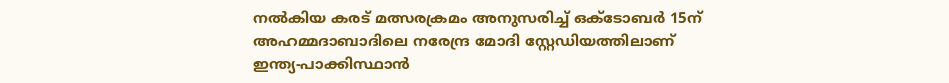നല്‍കിയ കരട് മത്സരക്രമം അനുസരിച്ച് ഒക്ടോബര്‍ 15ന് അഹമ്മദാബാദിലെ നരേന്ദ്ര മോദി സ്റ്റേഡിയത്തിലാണ് ഇന്ത്യ-പാക്കിസ്ഥാന്‍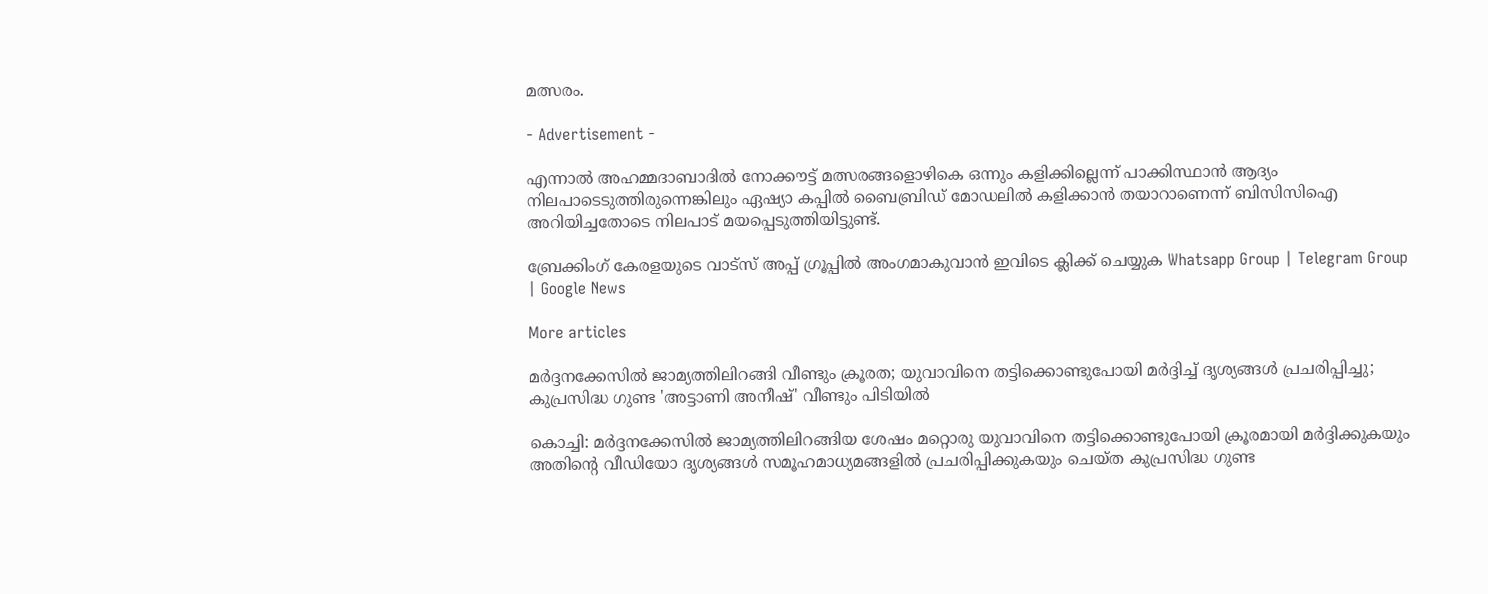മത്സരം.

- Advertisement -

എന്നാല്‍ അഹമ്മദാബാദില്‍ നോക്കൗട്ട് മത്സരങ്ങളൊഴികെ ഒന്നും കളിക്കില്ലെന്ന് പാക്കിസ്ഥാന്‍ ആദ്യം നിലപാടെടുത്തിരുന്നെങ്കിലും ഏഷ്യാ കപ്പില്‍ ബൈബ്രിഡ് മോഡലില്‍ കളിക്കാന്‍ തയാറാണെന്ന് ബിസിസിഐ അറിയിച്ചതോടെ നിലപാട് മയപ്പെടുത്തിയിട്ടുണ്ട്.

ബ്രേക്കിംഗ് കേരളയുടെ വാട്സ് അപ്പ് ഗ്രൂപ്പിൽ അംഗമാകുവാൻ ഇവിടെ ക്ലിക്ക് ചെയ്യുക Whatsapp Group | Telegram Group | Google News

More articles

മർദ്ദനക്കേസിൽ ജാമ്യത്തിലിറങ്ങി വീണ്ടും ക്രൂരത; യുവാവിനെ തട്ടിക്കൊണ്ടുപോയി മർദ്ദിച്ച് ദൃശ്യങ്ങൾ പ്രചരിപ്പിച്ചു; കുപ്രസിദ്ധ ഗുണ്ട 'അട്ടാണി അനീഷ്' വീണ്ടും പിടിയിൽ

കൊച്ചി: മർദ്ദനക്കേസിൽ ജാമ്യത്തിലിറങ്ങിയ ശേഷം മറ്റൊരു യുവാവിനെ തട്ടിക്കൊണ്ടുപോയി ക്രൂരമായി മർദ്ദിക്കുകയും അതിന്റെ വീഡിയോ ദൃശ്യങ്ങൾ സമൂഹമാധ്യമങ്ങളിൽ പ്രചരിപ്പിക്കുകയും ചെയ്ത കുപ്രസിദ്ധ ഗുണ്ട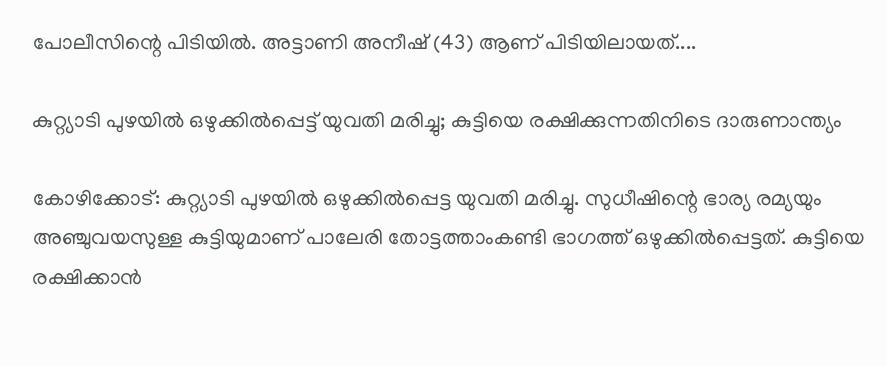പോലീസിന്റെ പിടിയിൽ. അട്ടാണി അനീഷ് (43) ആണ് പിടിയിലായത്....

കുറ്റ്യാടി പുഴയിൽ ഒഴുക്കിൽപ്പെട്ട് യുവതി മരിച്ചു; കുട്ടിയെ രക്ഷിക്കുന്നതിനിടെ ദാരുണാന്ത്യം

കോഴിക്കോട്: കുറ്റ്യാടി പുഴയിൽ ഒഴുക്കിൽപ്പെട്ട യുവതി മരിച്ചു. സുധീഷിന്റെ ഭാര്യ രമ്യയും അഞ്ചുവയസുള്ള കുട്ടിയുമാണ് പാലേരി തോട്ടത്താംകണ്ടി ഭാഗത്ത് ഒഴുക്കിൽപ്പെട്ടത്. കുട്ടിയെ രക്ഷിക്കാൻ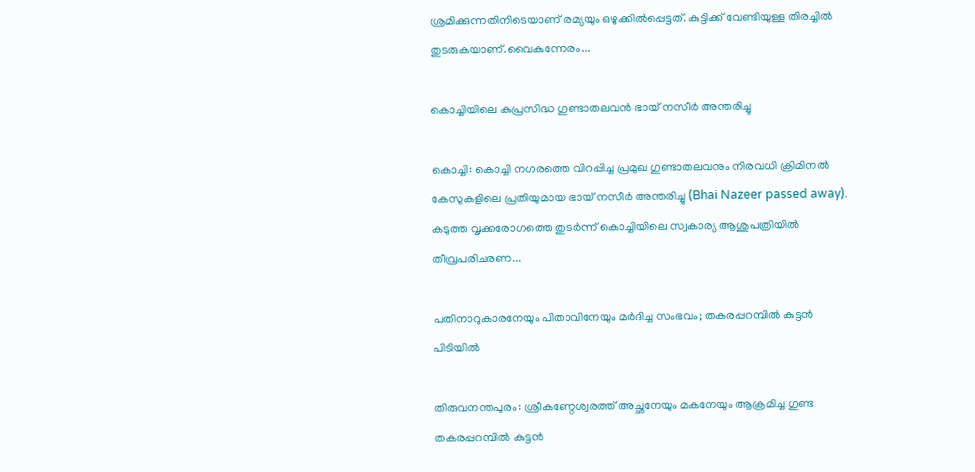ശ്രമിക്കുന്നതിനിടെയാണ് രമ്യയും ഒഴുക്കിൽപ്പെട്ടത്. കുട്ടിക്ക് വേണ്ടിയുള്ള തിരച്ചിൽ തുടരുകയാണ്.വൈകുന്നേരം...

കൊച്ചിയിലെ കുപ്രസിദ്ധ ഗുണ്ടാതലവൻ ഭായ് നസീർ അന്തരിച്ചു

കൊച്ചി: കൊച്ചി നഗരത്തെ വിറപ്പിച്ച പ്രമുഖ ഗുണ്ടാതലവനും നിരവധി ക്രിമിനൽ കേസുകളിലെ പ്രതിയുമായ ഭായ് നസീർ അന്തരിച്ചു (Bhai Nazeer passed away). കടുത്ത വൃക്കരോഗത്തെ തുടർന്ന് കൊച്ചിയിലെ സ്വകാര്യ ആശുപത്രിയിൽ തീവ്രപരിചരണ...

പതിനാറുകാരനേയും പിതാവിനേയും മർദിച്ച സംഭവം; തകരപ്പറമ്പിൽ കുട്ടൻ പിടിയിൽ

തിരുവനന്തപുരം: ശ്രീകണ്ഠേശ്വരത്ത് അച്ഛനേയും മകനേയും ആക്രമിച്ച ഗുണ്ട തകരപ്പറമ്പിൽ കുട്ടൻ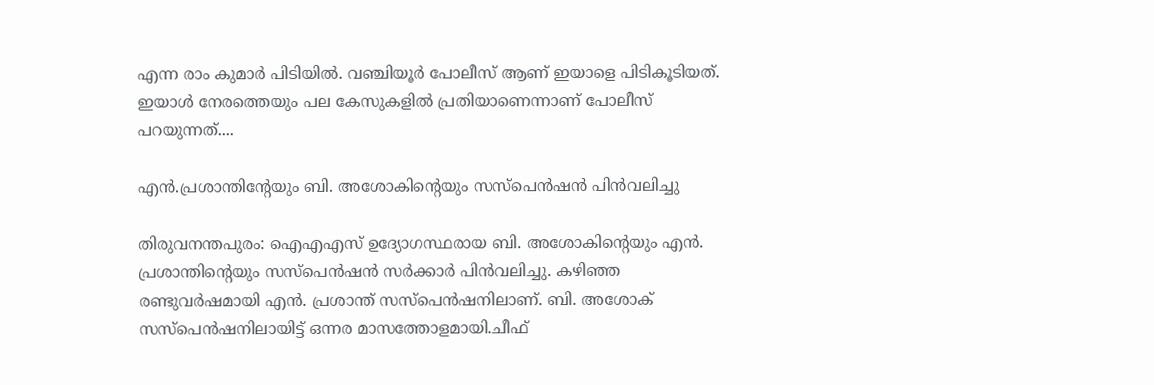എന്ന രാം കുമാർ പിടിയിൽ. വഞ്ചിയൂർ പോലീസ് ആണ് ഇയാളെ പിടികൂടിയത്. ഇയാൾ നേരത്തെയും പല കേസുകളിൽ പ്രതിയാണെന്നാണ് പോലീസ് പറയുന്നത്....

എൻ.പ്രശാന്തിന്റേയും ബി. അശോകിന്റെയും സസ്‌പെൻഷൻ പിൻവലിച്ചു

തിരുവനന്തപുരം: ഐഎഎസ് ഉദ്യോഗസ്ഥരായ ബി. അശോകിന്റെയും എൻ. പ്രശാന്തിന്റെയും സസ്പെൻഷൻ സർക്കാർ പിൻവലിച്ചു. കഴിഞ്ഞ രണ്ടുവർഷമായി എൻ. പ്രശാന്ത് സസ്പെൻഷനിലാണ്. ബി. അശോക് സസ്പെൻഷനിലായിട്ട് ഒന്നര മാസത്തോളമായി.ചീഫ്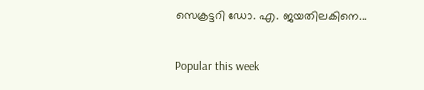സെക്രട്ടറി ഡോ. എ. ജയതിലകിനെ...

Popular this week